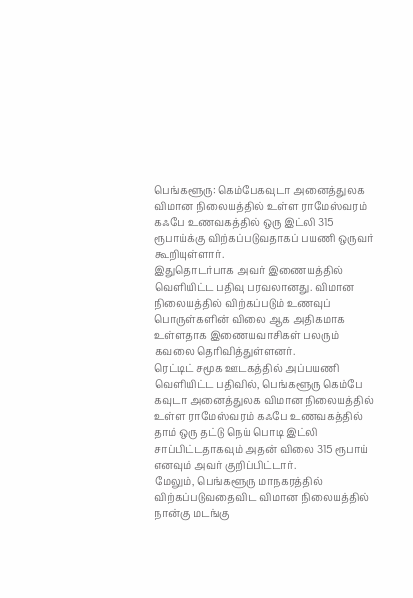பெங்களூரு: கெம்பேகவுடா அனைத்துலக விமான நிலையத்தில் உள்ள ராமேஸ்வரம் கஃபே உணவகத்தில் ஒரு இட்லி 315 ரூபாய்க்கு விற்கப்படுவதாகப் பயணி ஒருவர் கூறியுள்ளார்.
இதுதொடர்பாக அவர் இணையத்தில் வெளியிட்ட பதிவு பரவலானது. விமான நிலையத்தில் விற்கப்படும் உணவுப் பொருள்களின் விலை ஆக அதிகமாக உள்ளதாக இணையவாசிகள் பலரும் கவலை தெரிவித்துள்ளனர்.
ரெட்டிட் சமூக ஊடகத்தில் அப்பயணி வெளியிட்ட பதிவில், பெங்களூரு கெம்பே கவுடா அனைத்துலக விமான நிலையத்தில் உள்ள ராமேஸ்வரம் கஃபே உணவகத்தில் தாம் ஒரு தட்டு நெய் பொடி இட்லி சாப்பிட்டதாகவும் அதன் விலை 315 ரூபாய் எனவும் அவர் குறிப்பிட்டார்.
மேலும், பெங்களூரு மாநகரத்தில் விற்கப்படுவதைவிட விமான நிலையத்தில் நான்கு மடங்கு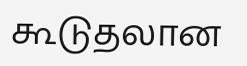கூடுதலான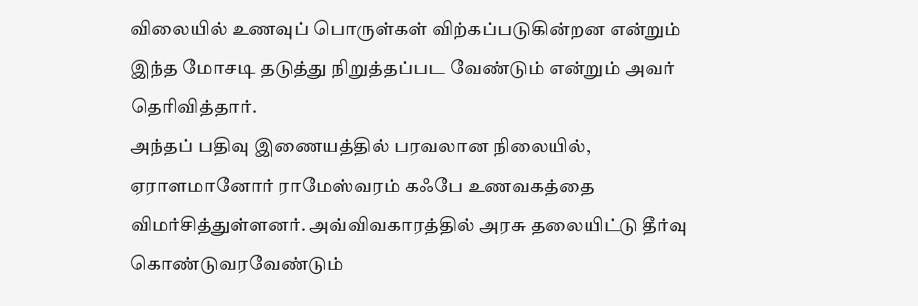விலையில் உணவுப் பொருள்கள் விற்கப்படுகின்றன என்றும் இந்த மோசடி தடுத்து நிறுத்தப்பட வேண்டும் என்றும் அவர் தெரிவித்தார்.
அந்தப் பதிவு இணையத்தில் பரவலான நிலையில், ஏராளமானோர் ராமேஸ்வரம் கஃபே உணவகத்தை விமர்சித்துள்ளனர். அவ்விவகாரத்தில் அரசு தலையிட்டு தீர்வு கொண்டுவரவேண்டும்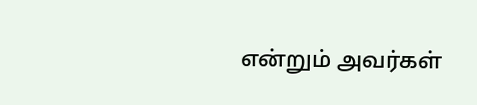என்றும் அவர்கள்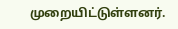முறையிட்டுள்ளனர்.